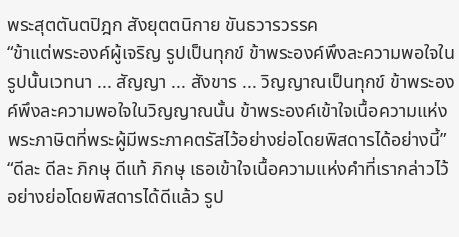พระสุตตันตปิฎก สังยุตตนิกาย ขันธวารวรรค
“ข้าแต่พระองค์ผู้เจริญ รูปเป็นทุกข์ ข้าพระองค์พึงละความพอใจในรูปนั้นเวทนา ... สัญญา ... สังขาร ... วิญญาณเป็นทุกข์ ข้าพระองค์พึงละความพอใจในวิญญาณนั้น ข้าพระองค์เข้าใจเนื้อความแห่งพระภาษิตที่พระผู้มีพระภาคตรัสไว้อย่างย่อโดยพิสดารได้อย่างนี้”
“ดีละ ดีละ ภิกษุ ดีแท้ ภิกษุ เธอเข้าใจเนื้อความแห่งคำที่เรากล่าวไว้อย่างย่อโดยพิสดารได้ดีแล้ว รูป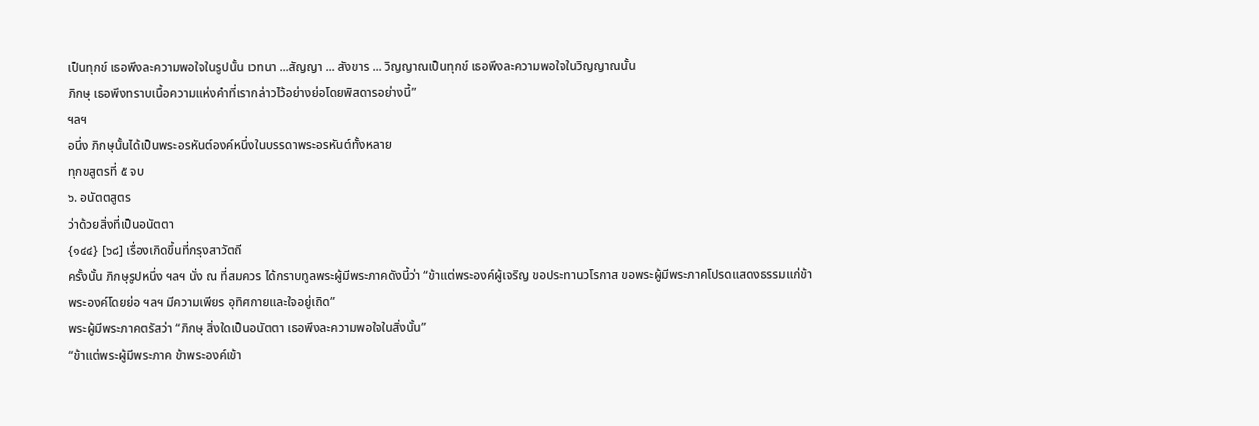เป็นทุกข์ เธอพึงละความพอใจในรูปนั้น เวทนา ...สัญญา ... สังขาร ... วิญญาณเป็นทุกข์ เธอพึงละความพอใจในวิญญาณนั้น
ภิกษุ เธอพึงทราบเนื้อความแห่งคำที่เรากล่าวไว้อย่างย่อโดยพิสดารอย่างนี้”
ฯลฯ
อนึ่ง ภิกษุนั้นได้เป็นพระอรหันต์องค์หนึ่งในบรรดาพระอรหันต์ทั้งหลาย
ทุกขสูตรที่ ๕ จบ
๖. อนัตตสูตร
ว่าด้วยสิ่งที่เป็นอนัตตา
{๑๔๔} [๖๘] เรื่องเกิดขึ้นที่กรุงสาวัตถี
ครั้งนั้น ภิกษุรูปหนึ่ง ฯลฯ นั่ง ณ ที่สมควร ได้กราบทูลพระผู้มีพระภาคดังนี้ว่า “ข้าแต่พระองค์ผู้เจริญ ขอประทานวโรกาส ขอพระผู้มีพระภาคโปรดแสดงธรรมแก่ข้าพระองค์โดยย่อ ฯลฯ มีความเพียร อุทิศกายและใจอยู่เถิด”
พระผู้มีพระภาคตรัสว่า “ภิกษุ สิ่งใดเป็นอนัตตา เธอพึงละความพอใจในสิ่งนั้น”
“ข้าแต่พระผู้มีพระภาค ข้าพระองค์เข้า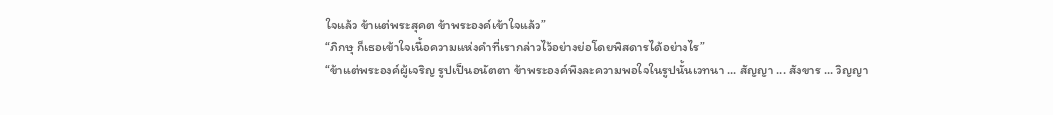ใจแล้ว ข้าแต่พระสุคต ข้าพระองค์เข้าใจแล้ว”
“ภิกษุ ก็เธอเข้าใจเนื้อความแห่งคำที่เรากล่าวไว้อย่างย่อโดยพิสดารได้อย่างไร”
“ข้าแต่พระองค์ผู้เจริญ รูปเป็นอนัตตา ข้าพระองค์พึงละความพอใจในรูปนั้นเวทนา ... สัญญา ... สังขาร ... วิญญา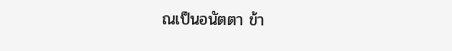ณเป็นอนัตตา ข้า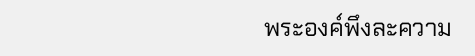พระองค์พึงละความ